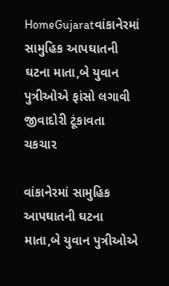HomeGujaratવાંકાનેરમાં સામુહિક આપઘાતની ઘટના માતા,બે યુવાન પુત્રીઓએ ફાંસો લગાવી જીવાદોરી ટૂંકાવતા ચકચાર

વાંકાનેરમાં સામુહિક આપઘાતની ઘટના માતા,બે યુવાન પુત્રીઓએ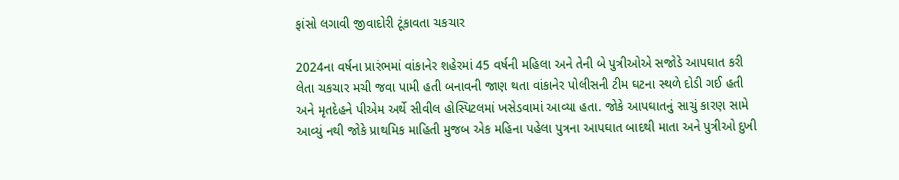ફાંસો લગાવી જીવાદોરી ટૂંકાવતા ચકચાર

2024ના વર્ષના પ્રારંભમાં વાંકાનેર શહેરમાં 45 વર્ષની મહિલા અને તેની બે પુત્રીઓએ સજોડે આપઘાત કરી લેતા ચકચાર મચી જવા પામી હતી બનાવની જાણ થતા વાંકાનેર પોલીસની ટીમ ઘટના સ્થળે દોડી ગઈ હતી અને મૃતદેહને પીએમ અર્થે સીવીલ હોસ્પિટલમાં ખસેડવામાં આવ્યા હતા. જોકે આપઘાતનું સાચું કારણ સામે આવ્યું નથી જોકે પ્રાથમિક માહિતી મુજબ એક મહિના પહેલા પુત્રના આપઘાત બાદથી માતા અને પુત્રીઓ દુખી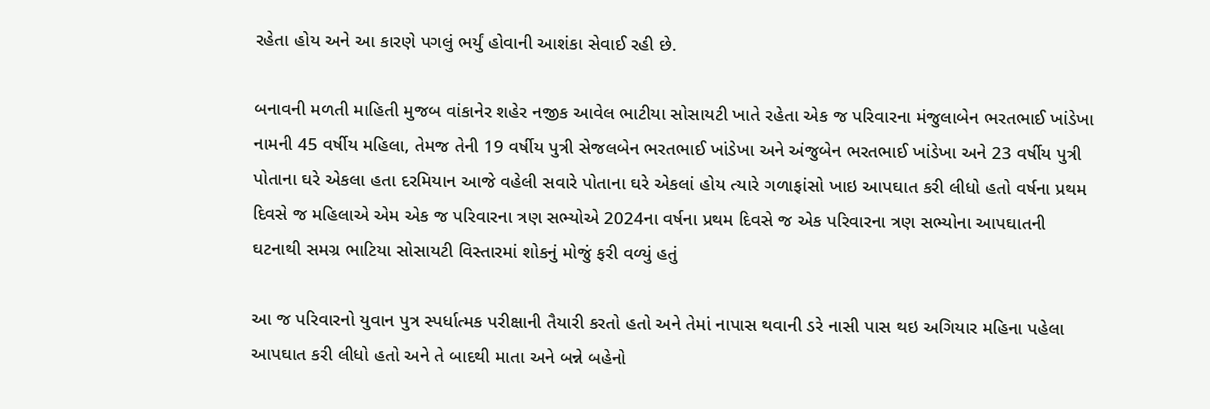રહેતા હોય અને આ કારણે પગલું ભર્યું હોવાની આશંકા સેવાઈ રહી છે.

બનાવની મળતી માહિતી મુજબ વાંકાનેર શહેર નજીક આવેલ ભાટીયા સોસાયટી ખાતે રહેતા એક જ પરિવારના મંજુલાબેન ભરતભાઈ ખાંડેખા નામની 45 વર્ષીય મહિલા, તેમજ તેની 19 વર્ષીય પુત્રી સેજલબેન ભરતભાઈ ખાંડેખા અને અંજુબેન ભરતભાઈ ખાંડેખા અને 23 વર્ષીય પુત્રી પોતાના ઘરે એકલા હતા દરમિયાન આજે વહેલી સવારે પોતાના ઘરે એકલાં હોય ત્યારે ગળાફાંસો ખાઇ આપઘાત કરી લીધો હતો વર્ષના પ્રથમ દિવસે જ મહિલાએ એમ એક જ પરિવારના ત્રણ સભ્યોએ 2024ના વર્ષના પ્રથમ દિવસે જ એક પરિવારના ત્રણ સભ્યોના આપઘાતની ઘટનાથી સમગ્ર ભાટિયા સોસાયટી વિસ્તારમાં શોકનું મોજું ફરી વળ્યું હતું

આ જ પરિવારનો યુવાન પુત્ર સ્પર્ધાત્મક પરીક્ષાની તૈયારી કરતો હતો અને તેમાં નાપાસ થવાની ડરે નાસી પાસ થઇ અગિયાર મહિના પહેલા આપઘાત કરી લીધો હતો અને તે બાદથી માતા અને બન્ને બહેનો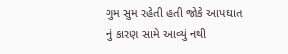ગુમ સુમ રહેતી હતી જોકે આપઘાત નું કારણ સામે આવ્યું નથી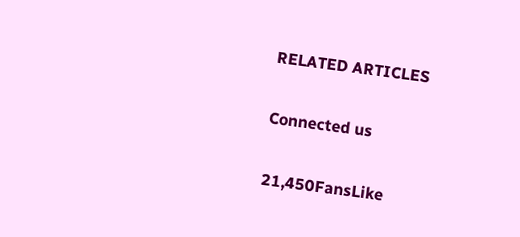RELATED ARTICLES

Connected us

21,450FansLike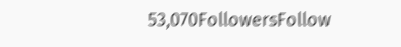53,070FollowersFollow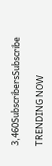3,460SubscribersSubscribe

TRENDING NOW